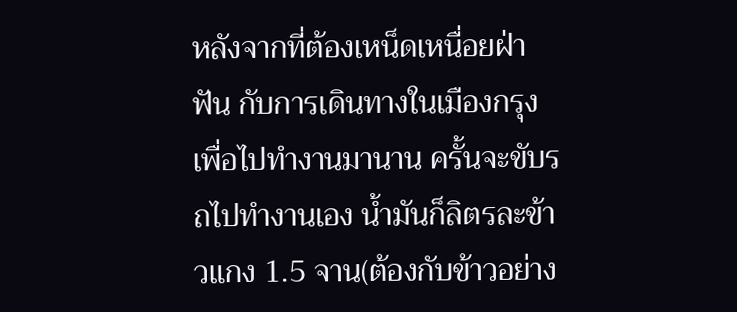หลังจากที่ต้องเหน็ดเหนื่อยฝ่าฟัน กับการเดินทางในเมืองกรุงเพื่อไปทำงานมานาน ครั้นจะขับรถไปทำงานเอง น้ำมันก็ลิตรละข้าวแกง 1.5 จาน(ต้องกับข้าวอย่าง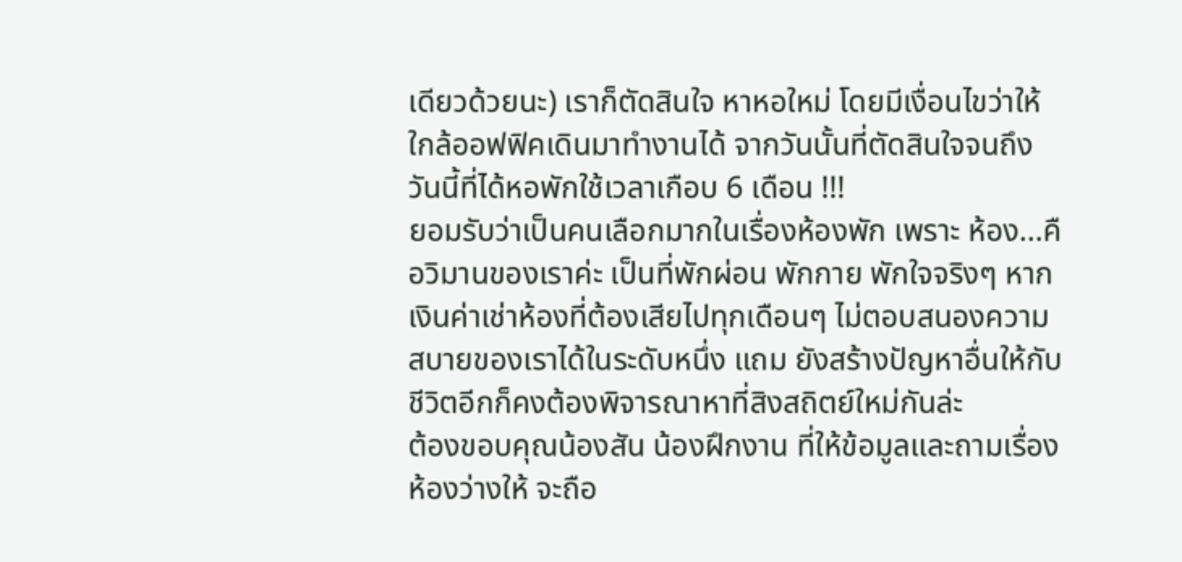เดียวด้วยนะ) เราก็ตัดสินใจ หาหอใหม่ โดยมีเงื่อนไขว่าให้ใกล้ออฟฟิคเดินมาทำงานได้ จากวันนั้นที่ตัดสินใจจนถึงวันนี้ที่ได้หอพักใช้เวลาเกือบ 6 เดือน !!!
ยอมรับว่าเป็นคนเลือกมากในเรื่องห้องพัก เพราะ ห้อง...คือวิมานของเราค่ะ เป็นที่พักผ่อน พักกาย พักใจจริงๆ หากเงินค่าเช่าห้องที่ต้องเสียไปทุกเดือนๆ ไม่ตอบสนองความสบายของเราได้ในระดับหนึ่ง แถม ยังสร้างปัญหาอื่นให้กับชีวิตอีกก็คงต้องพิจารณาหาที่สิงสถิตย์ใหม่กันล่ะ
ต้องขอบคุณน้องสัน น้องฝึกงาน ที่ให้ข้อมูลและถามเรื่องห้องว่างให้ จะถือ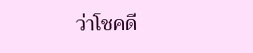ว่าโชคดี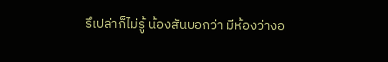รึเปล่าก็ไม่รู้ น้องสันบอกว่า มีห้องว่างอ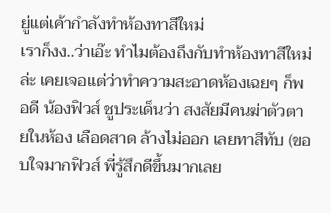ยู่แต่เค้ากำลังทำห้องทาสีใหม่
เราก็งง..ว่าเอ๊ะ ทำไมต้องถึงกับทำห้องทาสีใหม่ล่ะ เคยเจอแต่ว่าทำความสะอาดห้องเฉยๆ ก็พอดี น้องฟิวส์ ชูประเด็นว่า สงสัยมีคนฆ่าตัวตายในห้อง เลือดสาด ล้างไม่ออก เลยทาสีทับ (ขอบใจมากฟิวส์ พี่รู้สึกดีขึ้นมากเลย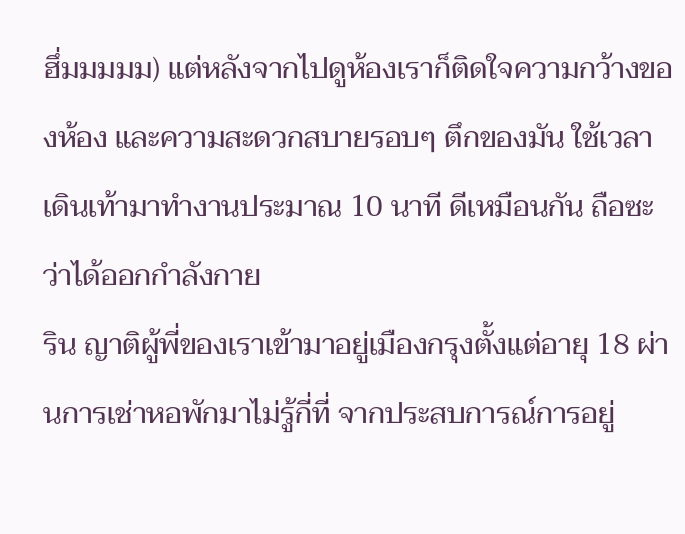ฮึ่มมมมม) แต่หลังจากไปดูห้องเราก็ติดใจความกว้างของห้อง และความสะดวกสบายรอบๆ ตึกของมัน ใช้เวลาเดินเท้ามาทำงานประมาณ 10 นาที ดีเหมือนกัน ถือซะว่าได้ออกกำลังกาย
ริน ญาติผู้พี่ของเราเข้ามาอยู่เมืองกรุงตั้งแต่อายุ 18 ผ่านการเช่าหอพักมาไม่รู้กี่ที่ จากประสบการณ์การอยู่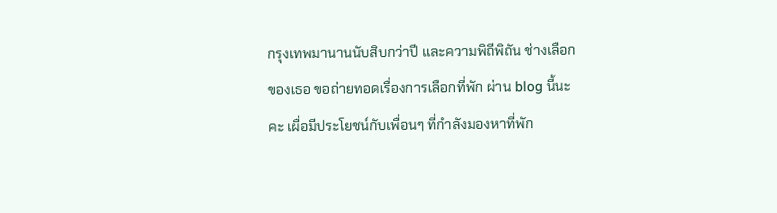กรุงเทพมานานนับสิบกว่าปี และความพิถีพิถัน ช่างเลือกของเธอ ขอถ่ายทอดเรื่องการเลือกที่พัก ผ่าน blog นี้นะคะ เผื่อมีประโยชน์กับเพื่อนๆ ที่กำลังมองหาที่พัก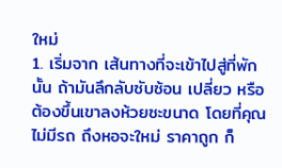ใหม่
1. เริ่มจาก เส้นทางที่จะเข้าไปสู่ที่พักนั้น ถ้ามันลึกลับซับซ้อน เปลี่ยว หรือต้องขึ้นเขาลงห้วยซะขนาด โดยที่คุณไม่มีรถ ถึงหอจะใหม่ ราคาถูก ก็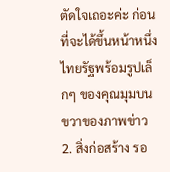ตัดใจเถอะค่ะ ก่อนที่จะได้ขึ้นหน้าหนึ่งไทยรัฐพร้อมรูปเล็กๆ ของคุณมุมบนขวาของภาพข่าว
2. สิ่งก่อสร้าง รอ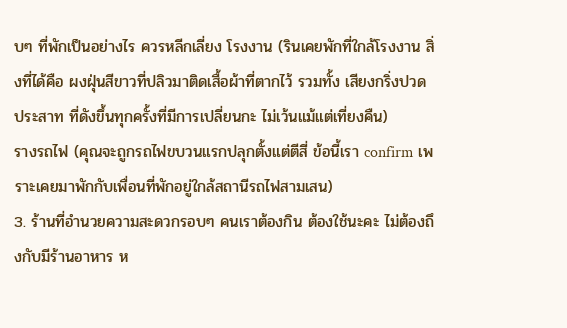บๆ ที่พักเป็นอย่างไร ควรหลีกเลี่ยง โรงงาน (รินเคยพักที่ใกล้โรงงาน สิ่งที่ได้คือ ผงฝุ่นสีขาวที่ปลิวมาติดเสื้อผ้าที่ตากไว้ รวมทั้ง เสียงกริ่งปวดประสาท ที่ดังขึ้นทุกครั้งที่มีการเปลี่ยนกะ ไม่เว้นแม้แต่เที่ยงคืน)
รางรถไฟ (คุณจะถูกรถไฟขบวนแรกปลุกตั้งแต่ตีสี่ ข้อนี้เรา confirm เพราะเคยมาพักกับเพื่อนที่พักอยู่ใกล้สถานีรถไฟสามเสน)
3. ร้านที่อำนวยความสะดวกรอบๆ คนเราต้องกิน ต้องใช้นะคะ ไม่ต้องถึงกับมีร้านอาหาร ห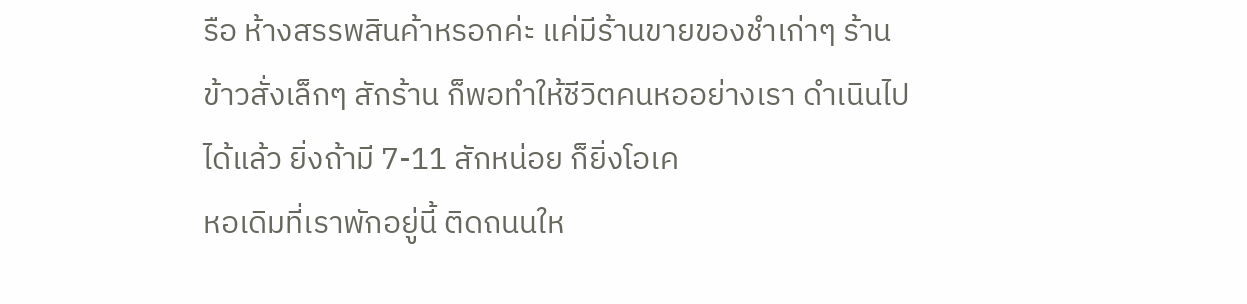รือ ห้างสรรพสินค้าหรอกค่ะ แค่มีร้านขายของชำเก่าๆ ร้านข้าวสั่งเล็กๆ สักร้าน ก็พอทำให้ชีวิตคนหออย่างเรา ดำเนินไปได้แล้ว ยิ่งถ้ามี 7-11 สักหน่อย ก็ยิ่งโอเค
หอเดิมที่เราพักอยู่นี้ ติดถนนให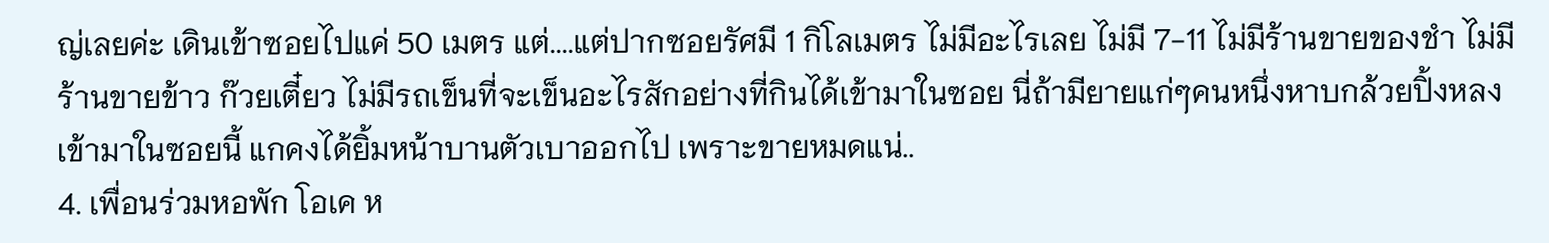ญ่เลยค่ะ เดินเข้าซอยไปแค่ 50 เมตร แต่....แต่ปากซอยรัศมี 1 กิโลเมตร ไม่มีอะไรเลย ไม่มี 7-11 ไม่มีร้านขายของชำ ไม่มีร้านขายข้าว ก๊วยเตี๋ยว ไม่มีรถเข็นที่จะเข็นอะไรสักอย่างที่กินได้เข้ามาในซอย นี่ถ้ามียายแก่ๆคนหนึ่งหาบกล้วยปิ้งหลงเข้ามาในซอยนี้ แกคงได้ยิ้มหน้าบานตัวเบาออกไป เพราะขายหมดแน่..
4. เพื่อนร่วมหอพัก โอเค ห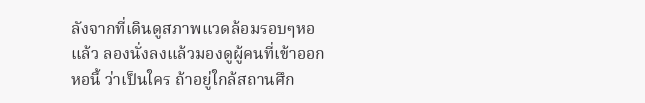ลังจากที่เดินดูสภาพแวดล้อมรอบๆหอแล้ว ลองนั่งลงแล้วมองดูผู้คนที่เข้าออกหอนี้ ว่าเป็นใคร ถ้าอยู่ใกล้สถานศึก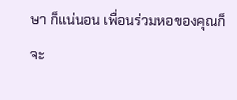ษา ก็แน่นอน เพื่อนร่วมหอของคุณก็จะ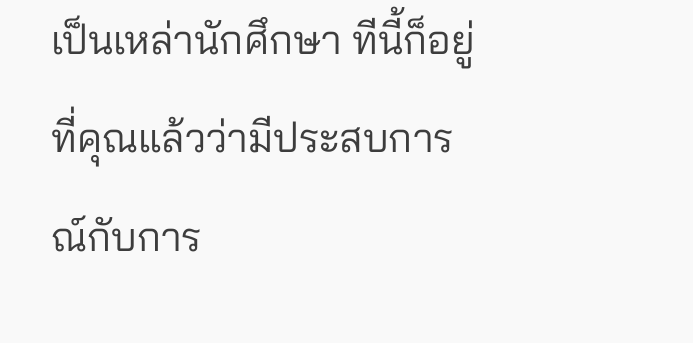เป็นเหล่านักศึกษา ทีนี้ก็อยู่ที่คุณแล้วว่ามีประสบการณ์กับการ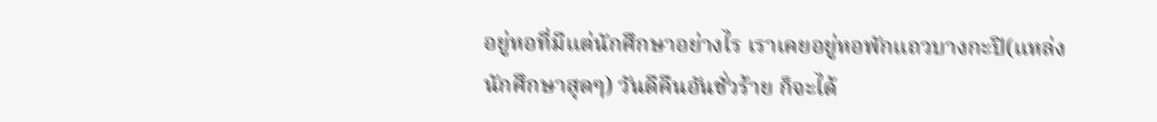อยู่หอที่มีแต่นักศึกษาอย่างไร เราเคยอยู่หอพักแถวบางกะปิ(แหล่งนักศึกษาสุดๆ) วันดีคืนอันชั่วร้าย ก็จะได้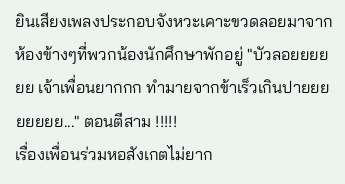ยินเสียงเพลงประกอบจังหวะเคาะขวดลอยมาจากห้องข้างๆที่พวกน้องนักศึกษาพักอยู่ "บัวลอยยยยยย เจ้าเพื่อนยากกก ทำมายจากข้าเร็วเกินปายยยยยยยย..." ตอนตีสาม !!!!!
เรื่องเพื่อนร่วมหอสังเกตไม่ยาก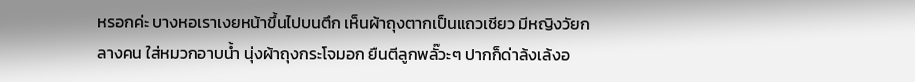หรอกค่ะ บางหอเราเงยหน้าขึ้นไปบนตึก เห็นผ้าถุงตากเป็นแถวเชียว มีหญิงวัยกลางคน ใส่หมวกอาบน้ำ นุ่งผ้าถุงกระโจมอก ยืนตีลูกพลั๊วะๆ ปากก็ด่าล้งเล้งอ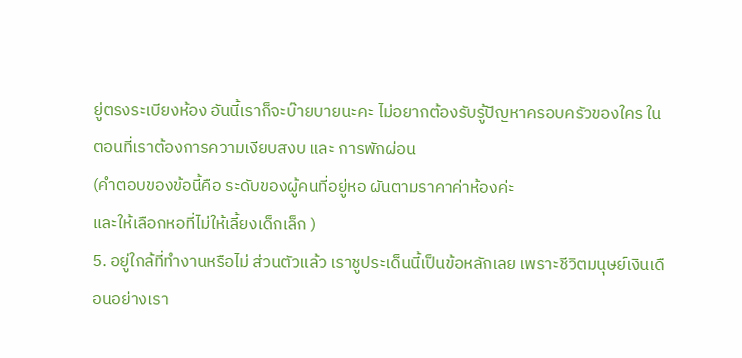ยู่ตรงระเบียงห้อง อันนี้เราก็จะบ๊ายบายนะคะ ไม่อยากต้องรับรู้ปัญหาครอบครัวของใคร ในตอนที่เราต้องการความเงียบสงบ และ การพักผ่อน
(คำตอบของข้อนี้คือ ระดับของผู้คนที่อยู่หอ ผันตามราคาค่าห้องค่ะ
และให้เลือกหอที่ไม่ให้เลี้ยงเด็กเล็ก )
5. อยู่ใกล้ที่ทำงานหรือไม่ ส่วนตัวแล้ว เราชูประเด็นนี้เป็นข้อหลักเลย เพราะชีวิตมนุษย์เงินเดือนอย่างเรา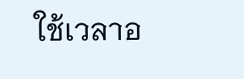ใช้เวลาอ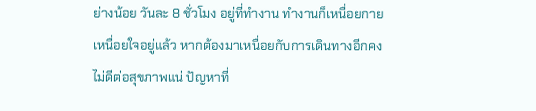ย่างน้อย วันละ 8 ชั่วโมง อยู่ที่ทำงาน ทำงานก็เหนื่อยกายเหนื่อยใจอยู่แล้ว หากต้องมาเหนื่อยกับการเดินทางอีกคงไม่ดีต่อสุขภาพแน่ ปัญหาที่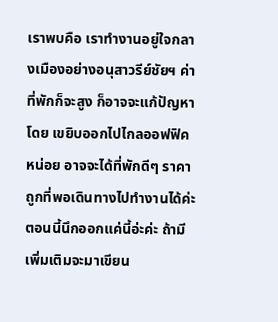เราพบคือ เราทำงานอยู่ใจกลางเมืองอย่างอนุสาวรีย์ชัยฯ ค่าที่พักก็จะสูง ก็อาจจะแก้ปัญหาโดย เขยิบออกไปไกลออฟฟิคหน่อย อาจจะได้ที่พักดีๆ ราคาถูกที่พอเดินทางไปทำงานได้ค่ะ
ตอนนี้นึกออกแค่นี้อ่ะค่ะ ถ้ามีเพิ่มเติมจะมาเขียน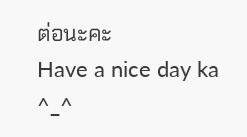ต่อนะคะ
Have a nice day ka ^_^